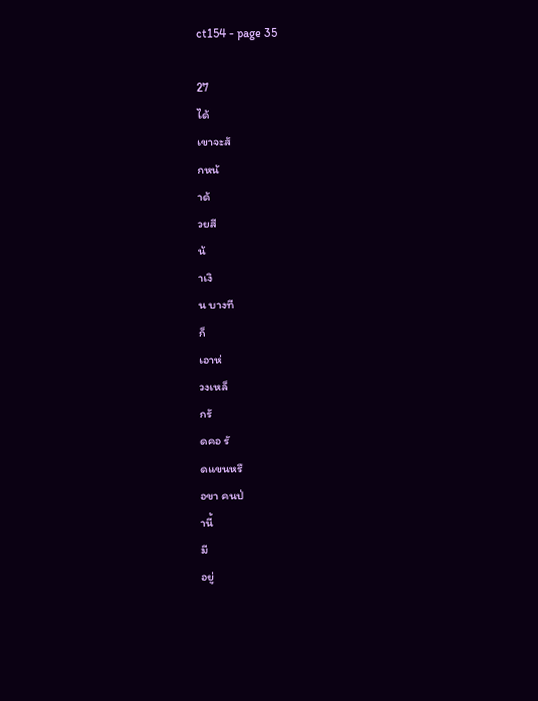ct154 - page 35

27
ได้
เขาจะสั
กหน้
าด้
วยสี
น้
าเงิ
น บางที
ก็
เอาห่
วงเหล็
กรั
ดคอ รั
ดแขนหรื
อขา คนป่
านี้
มี
อยู่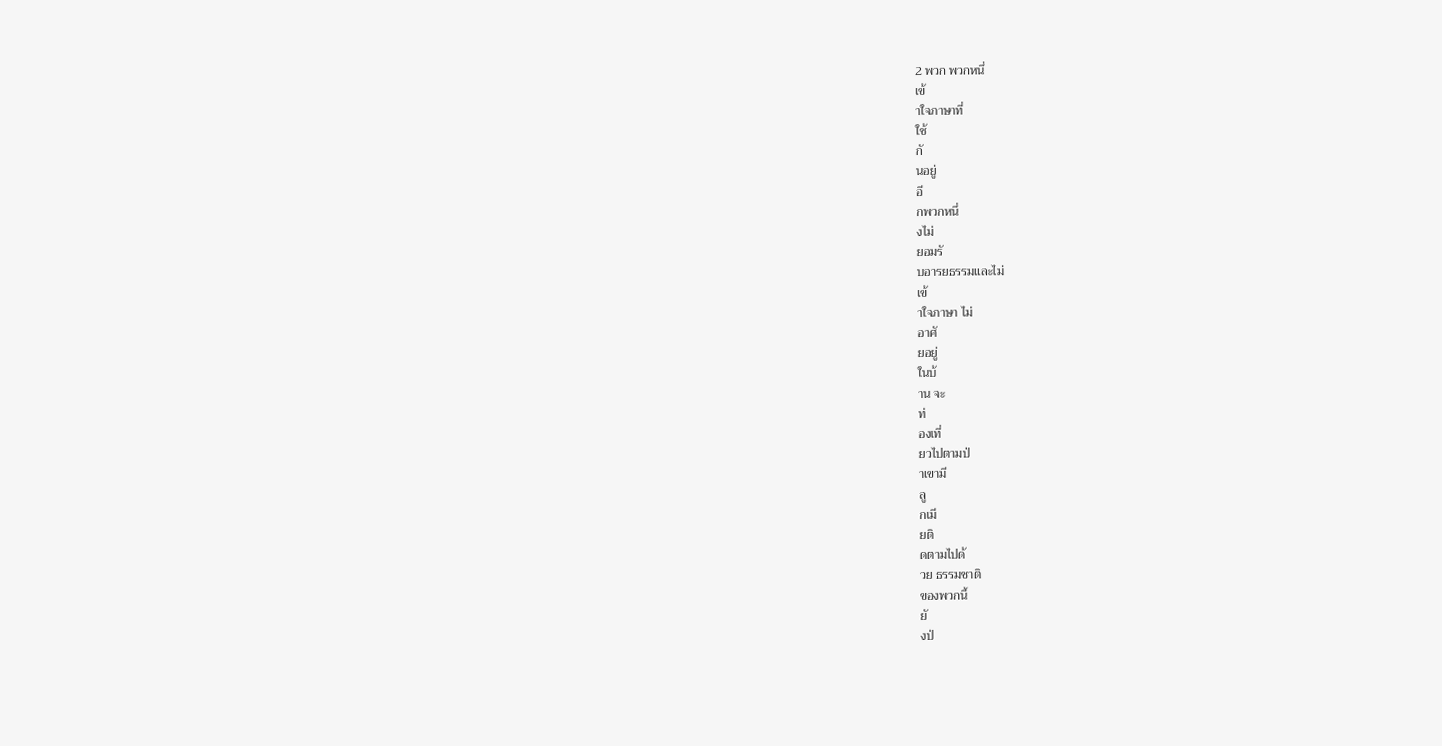2 พวก พวกหนึ่
เข้
าใจภาษาที่
ใช้
กั
นอยู่
อี
กพวกหนึ่
งไม่
ยอมรั
บอารยธรรมและไม่
เข้
าใจภาษา ไม่
อาศั
ยอยู่
ในบ้
าน จะ
ท่
องเที่
ยวไปตามป่
าเขามี
ลู
กเมี
ยติ
ดตามไปด้
วย ธรรมชาติ
ของพวกนี้
ยั
งป่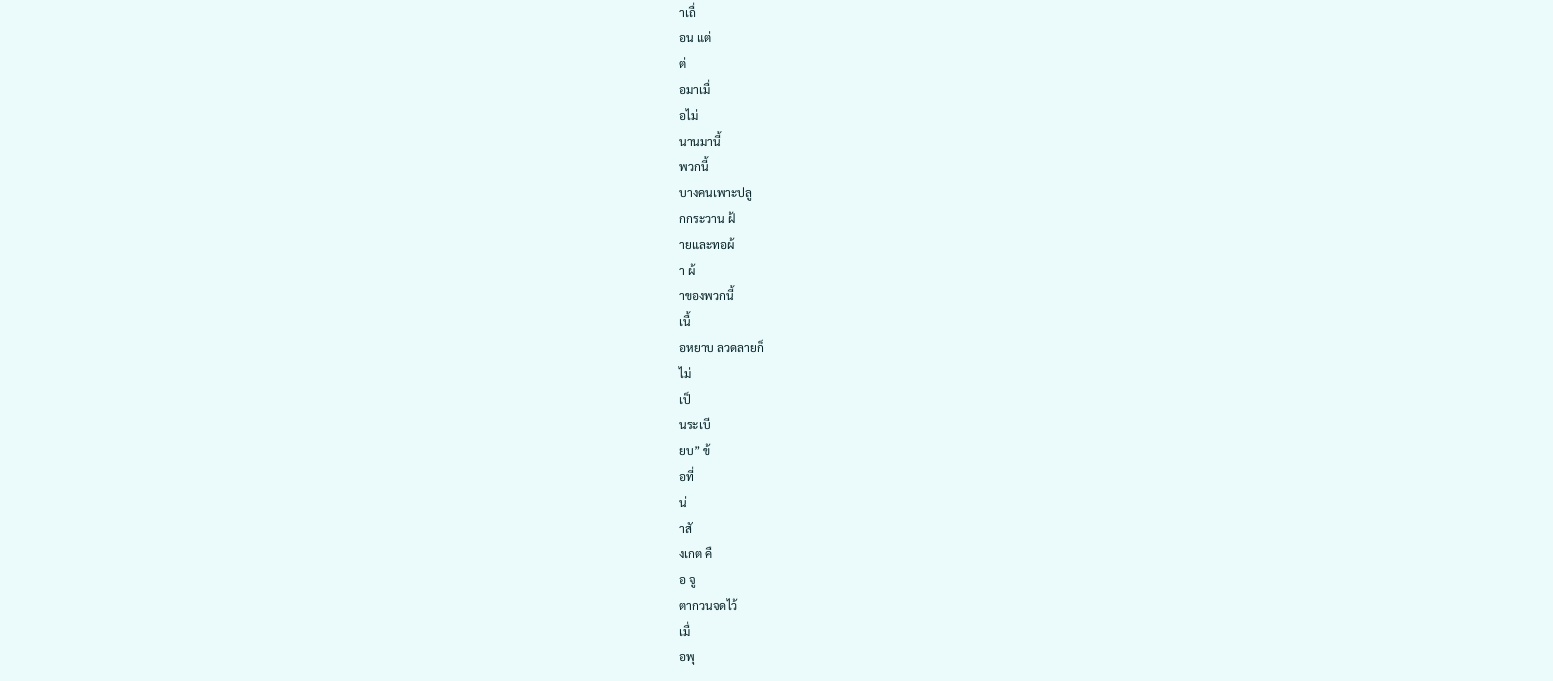าเถื่
อน แต่
ต่
อมาเมื่
อไม่
นานมานี้
พวกนี้
บางคนเพาะปลู
กกระวาน ฝ้
ายและทอผ้
า ผ้
าของพวกนี้
เนื้
อหยาบ ลวดลายก็
ไม่
เป็
นระเบี
ยบ” ข้
อที่
น่
าสั
งเกต คื
อ จู
ตากวนจดไว้
เมื่
อพุ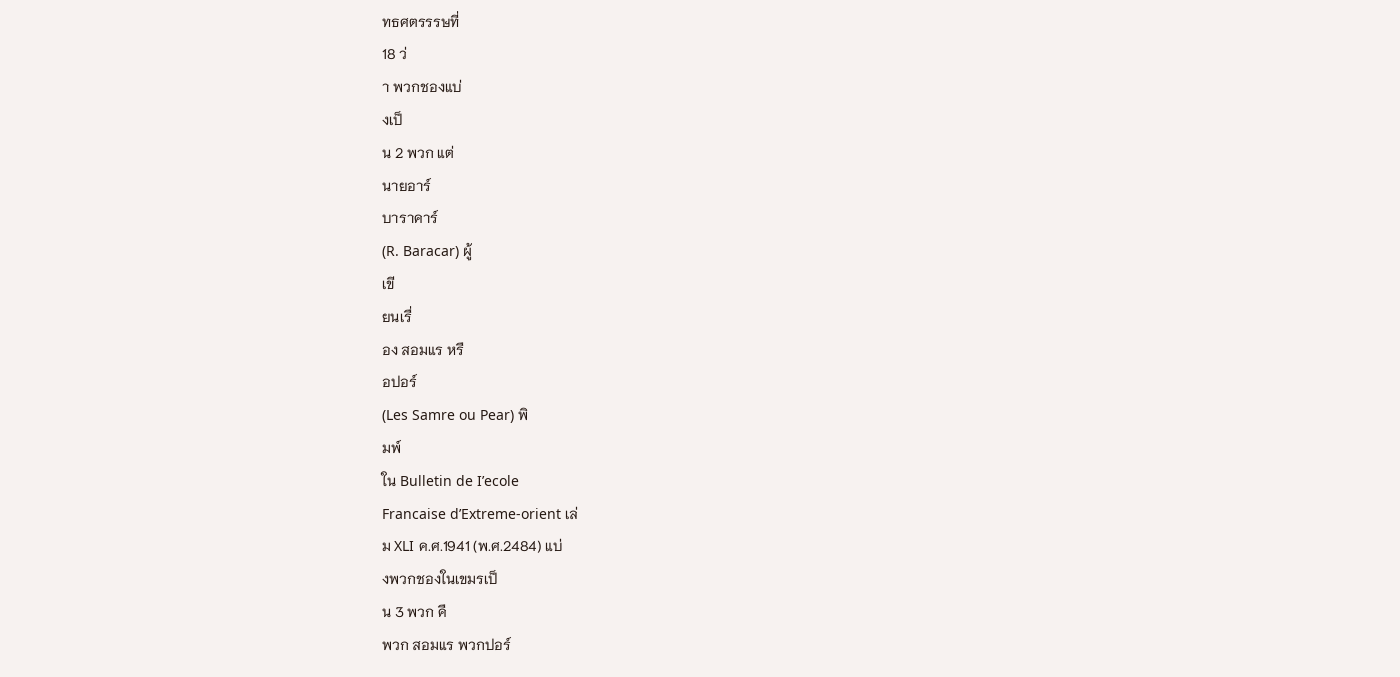ทธศตรรรษที่
18 ว่
า พวกชองแบ่
งเป็
น 2 พวก แต่
นายอาร์
บาราคาร์
(R. Baracar) ผู้
เขี
ยนเรื่
อง สอมแร หรื
อปอร์
(Les Samre ou Pear) พิ
มพ์
ใน Bulletin de I’ecole
Francaise d’Extreme-orient เล่
ม XLI ค.ศ.1941 (พ.ศ.2484) แบ่
งพวกชองในเขมรเป็
น 3 พวก คื
พวก สอมแร พวกปอร์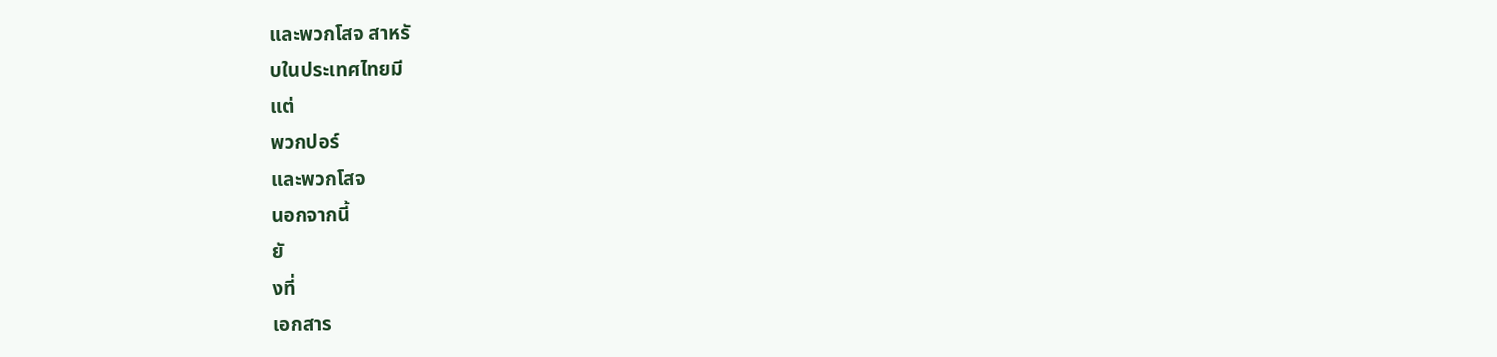และพวกโสจ สาหรั
บในประเทศไทยมี
แต่
พวกปอร์
และพวกโสจ
นอกจากนี้
ยั
งที่
เอกสาร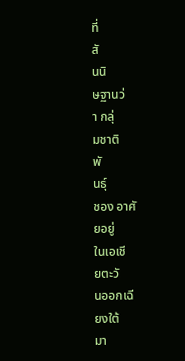ที่
สั
นนิ
ษฐานว่
า กลุ่
มชาติ
พั
นธุ์
ชอง อาศั
ยอยู่
ในเอเชี
ยตะวั
นออกเฉี
ยงใต้
มา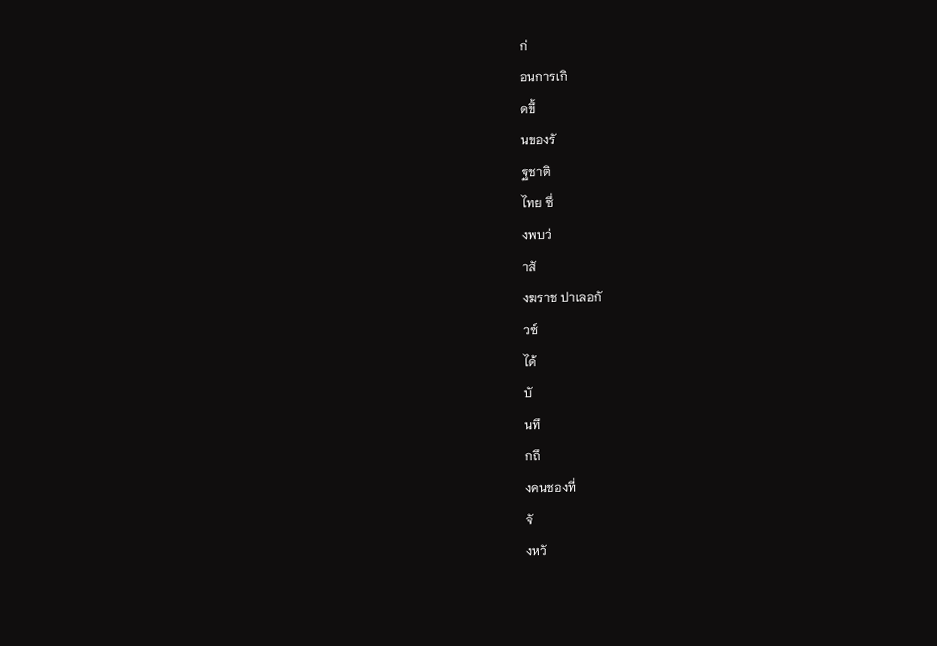ก่
อนการเกิ
ดขึ้
นของรั
ฐชาติ
ไทย ซึ่
งพบว่
าสั
งฆราช ปาเลอกั
วซ์
ได้
บั
นทึ
กถึ
งคนชองที่
จั
งหวั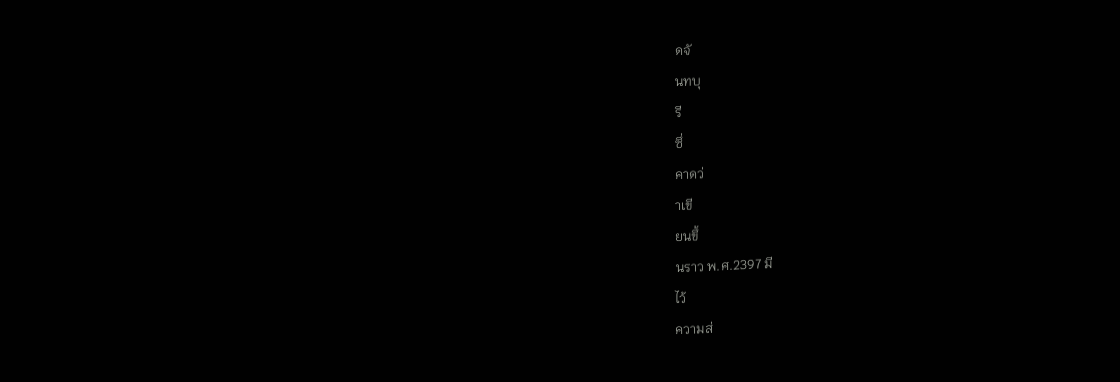ดจั
นทบุ
รี
ซึ่
คาดว่
าเขี
ยนขึ้
นราว พ.ศ.2397 มี
ไว้
ความส่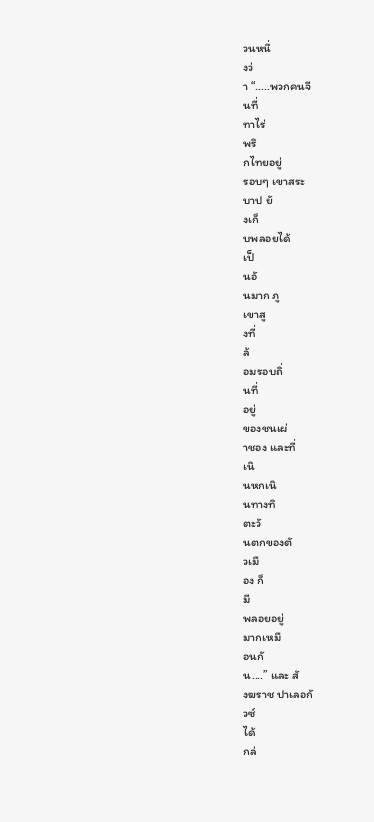วนหนึ่
งว่
า “.....พวกคนจี
นที่
ทาไร่
พริ
กไทยอยู่
รอบๆ เขาสระ
บาป ยั
งเก็
บพลอยได้
เป็
นอั
นมาก ภู
เขาสู
งที่
ล้
อมรอบถิ่
นที่
อยู่
ของชนเผ่
าชอง และที่
เนิ
นหกเนิ
นทางทิ
ตะวั
นตกของตั
วเมื
อง ก็
มี
พลอยอยู่
มากเหมื
อนกั
น....” และ สั
งฆราช ปาเลอกั
วซ์
ได้
กล่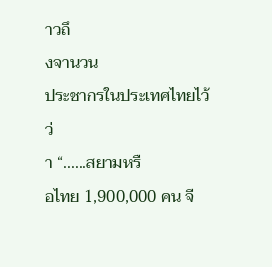าวถึ
งจานวน
ประชากรในประเทศไทยไว้
ว่
า “......สยามหรื
อไทย 1,900,000 คน จี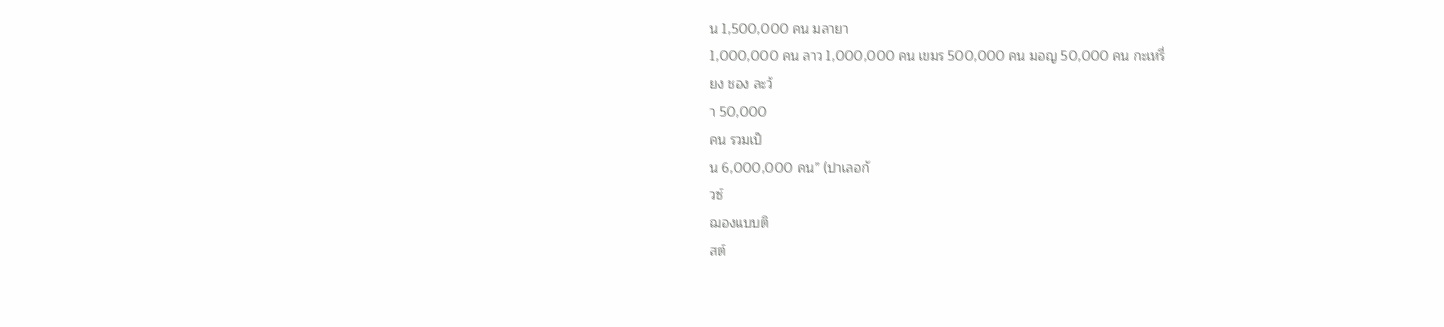น 1,500,000 คน มลายา
1,000,000 คน ลาว 1,000,000 คน เขมร 500,000 คน มอญ 50,000 คน กะเหรี่
ยง ชอง ละว้
า 50,000
คน รวมเป็
น 6,000,000 คน” (ปาเลอกั
วซ์
ฌองแบบติ
สต์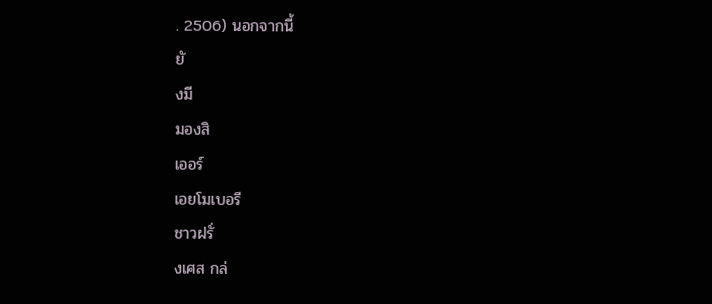. 2506) นอกจากนี้
ยั
งมี
มองสิ
เออร์
เอยโมเบอรี
ชาวฝรั่
งเศส กล่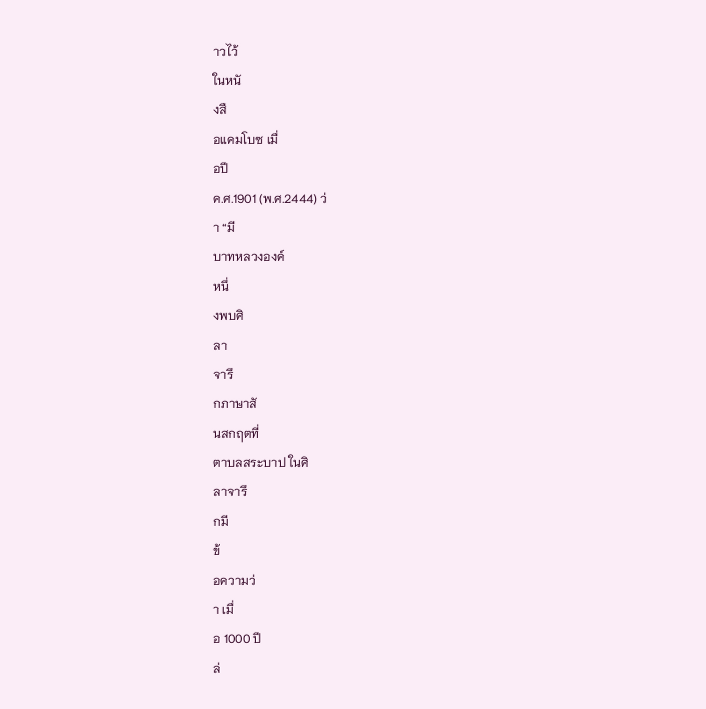าวไว้
ในหนั
งสื
อแคมโบซ เมื่
อปี
ค.ศ.1901 (พ.ศ.2444) ว่
า “มี
บาทหลวงองค์
หนึ่
งพบศิ
ลา
จารึ
กภาษาสั
นสกฤตที่
ตาบลสระบาป ในศิ
ลาจารึ
กมี
ข้
อความว่
า เมื่
อ 1000 ปี
ล่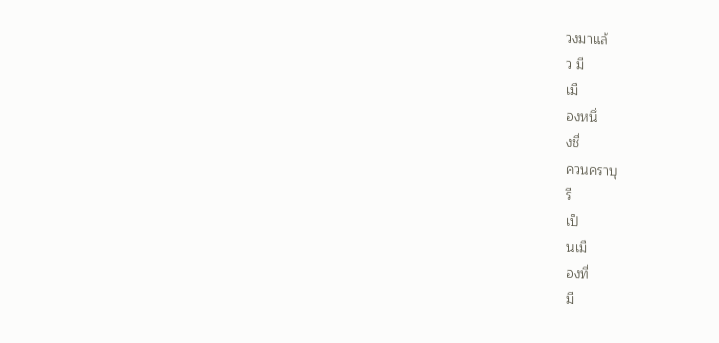วงมาแล้
ว มี
เมื
องหนึ่
งชื่
ควนคราบุ
รี
เป็
นเมื
องที่
มี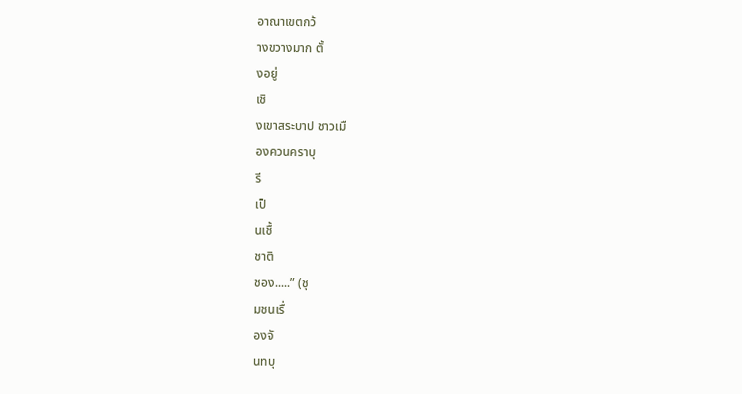อาณาเขตกว้
างขวางมาก ตั้
งอยู่
เชิ
งเขาสระบาป ชาวเมื
องควนคราบุ
รี
เป็
นเชื้
ชาติ
ชอง.....” (ชุ
มชนเรื่
องจั
นทบุ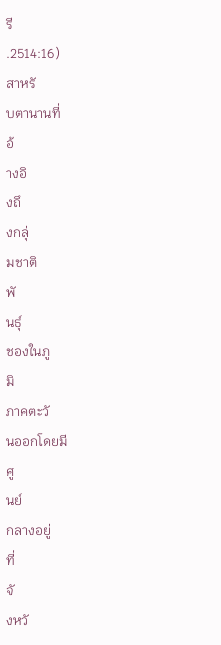รี
.2514:16)
สาหรั
บตานานที่
อ้
างอิ
งถึ
งกลุ่
มชาติ
พั
นธุ์
ชองในภู
มิ
ภาคตะวั
นออกโดยมี
ศู
นย์
กลางอยู่
ที่
จั
งหวั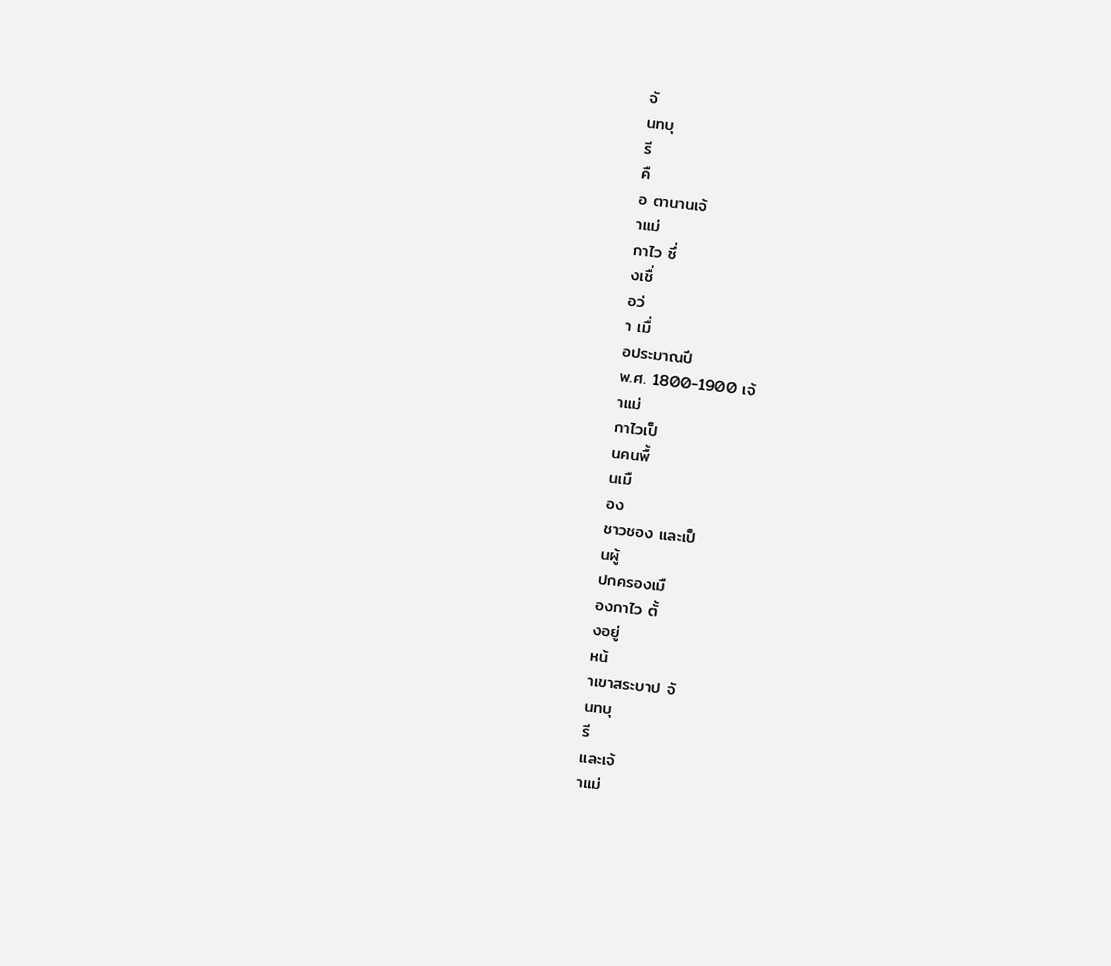จั
นทบุ
รี
คื
อ ตานานเจ้
าแม่
กาไว ซึ่
งเชื่
อว่
า เมื่
อประมาณปี
พ.ศ. 1800-1900 เจ้
าแม่
กาไวเป็
นคนพื้
นเมื
อง
ชาวชอง และเป็
นผู้
ปกครองเมื
องกาไว ตั้
งอยู่
หน้
าเขาสระบาป จั
นทบุ
รี
และเจ้
าแม่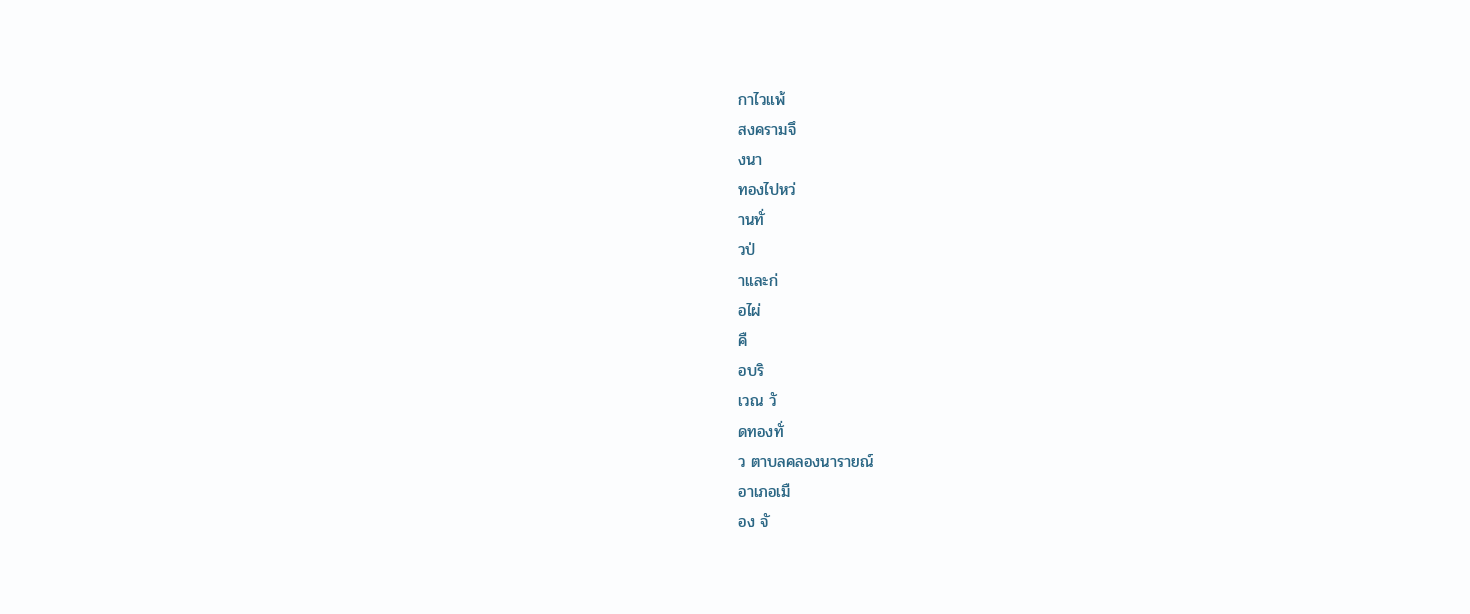กาไวแพ้
สงครามจึ
งนา
ทองไปหว่
านทั่
วป่
าและก่
อไผ่
คื
อบริ
เวณ วั
ดทองทั่
ว ตาบลคลองนารายณ์
อาเภอเมื
อง จั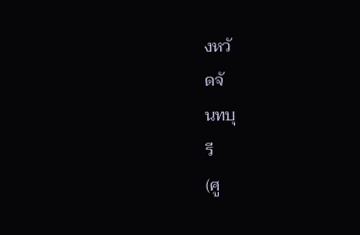งหวั
ดจั
นทบุ
รี
(ศู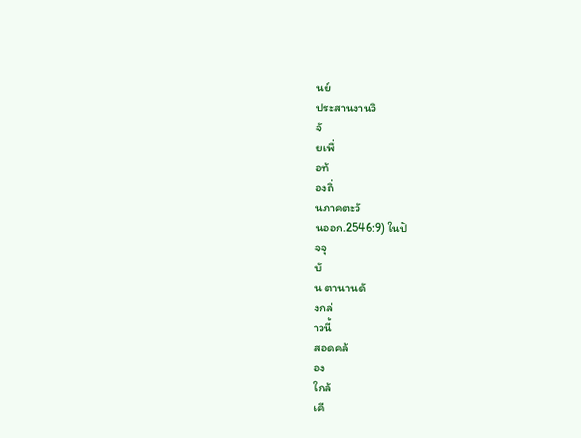นย์
ประสานงานวิ
จั
ยเพื่
อท้
องถิ่
นภาคตะวั
นออก.2546:9) ในปั
จจุ
บั
น ตานานดั
งกล่
าวนี้
สอดคล้
อง
ใกล้
เคี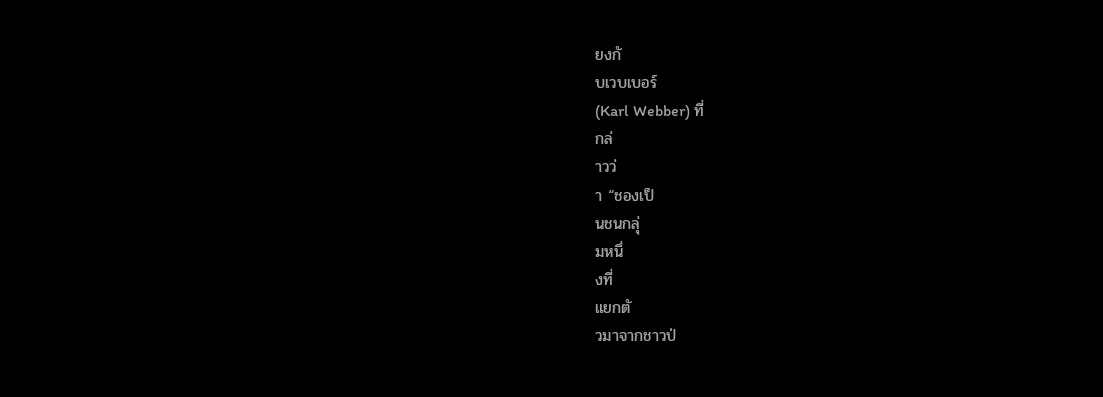ยงกั
บเวบเบอร์
(Karl Webber) ที่
กล่
าวว่
า “ชองเป็
นชนกลุ่
มหนึ่
งที่
แยกตั
วมาจากชาวป่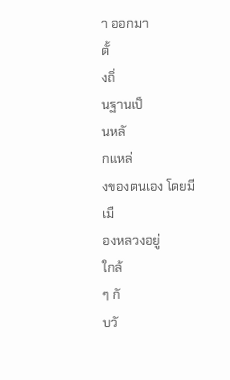า ออกมา
ตั้
งถิ่
นฐานเป็
นหลั
กแหล่
งของตนเอง โดยมี
เมื
องหลวงอยู่
ใกล้
ๆ กั
บวั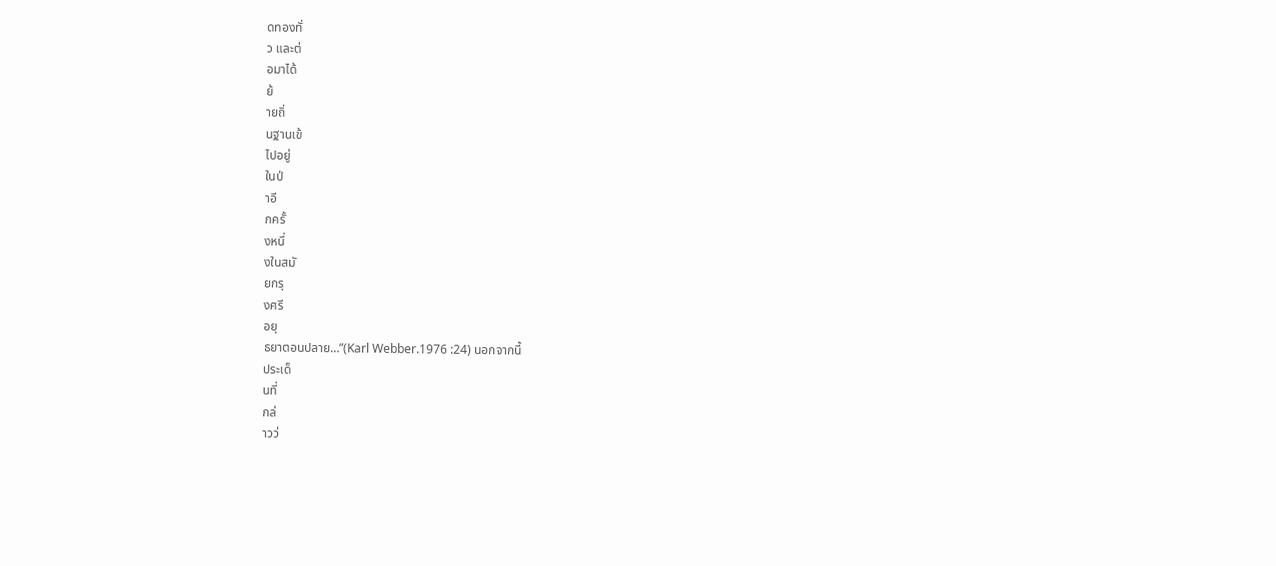ดทองทั่
ว และต่
อมาได้
ย้
ายถิ่
นฐานเข้
ไปอยู่
ในป่
าอี
กครั้
งหนึ่
งในสมั
ยกรุ
งศรี
อยุ
ธยาตอนปลาย…”(Karl Webber.1976 :24) นอกจากนี้
ประเด็
นที่
กล่
าวว่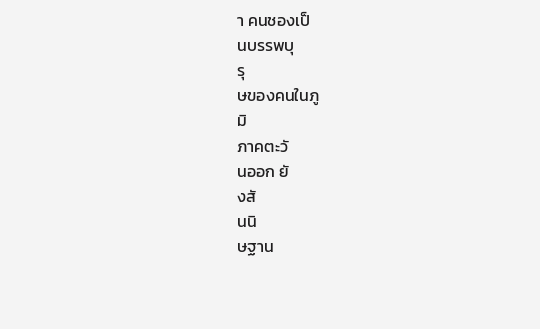า คนชองเป็
นบรรพบุ
รุ
ษของคนในภู
มิ
ภาคตะวั
นออก ยั
งสั
นนิ
ษฐาน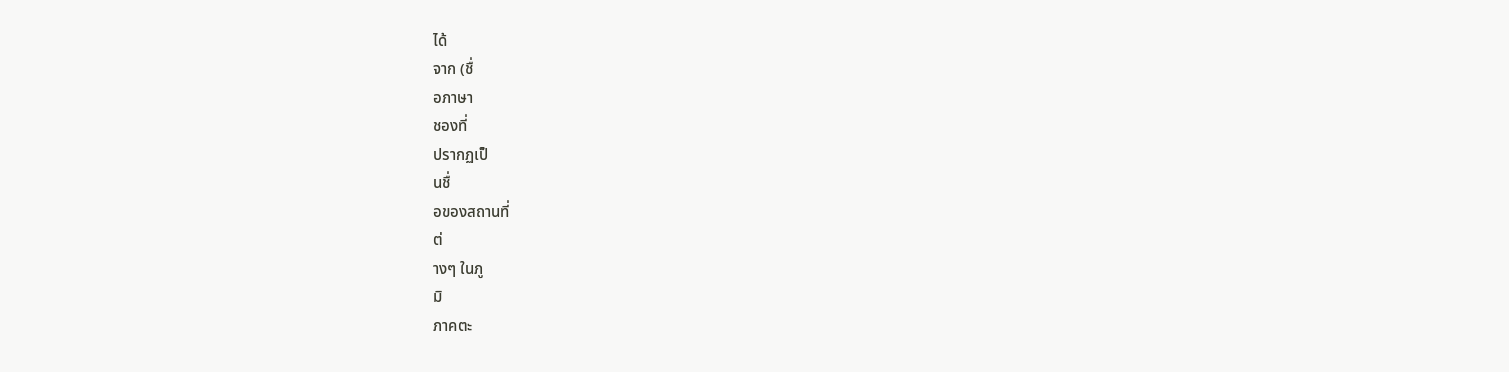ได้
จาก (ชื่
อภาษา
ชองที่
ปรากฏเป็
นชื่
อของสถานที่
ต่
างๆ ในภู
มิ
ภาคตะ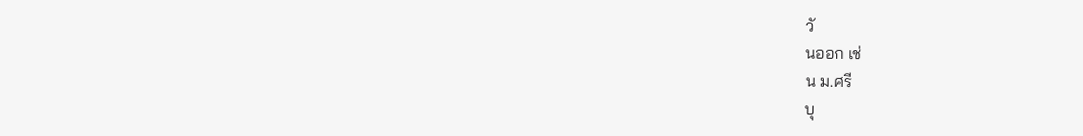วั
นออก เช่
น ม.ศรี
บุ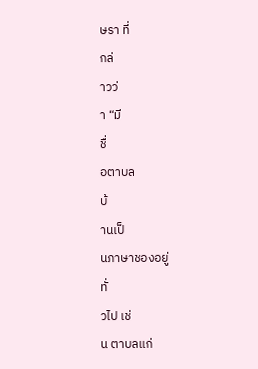ษรา ที่
กล่
าวว่
า “มี
ชื่
อตาบล
บ้
านเป็
นภาษาชองอยู่
ทั่
วไป เช่
น ตาบลแก่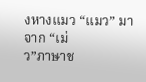งหางแมว “แมว” มาจาก “เม่
ว”ภาษาช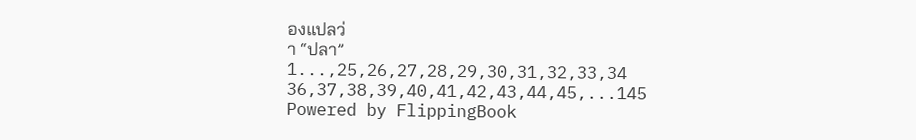องแปลว่
า “ปลา”
1...,25,26,27,28,29,30,31,32,33,34 36,37,38,39,40,41,42,43,44,45,...145
Powered by FlippingBook